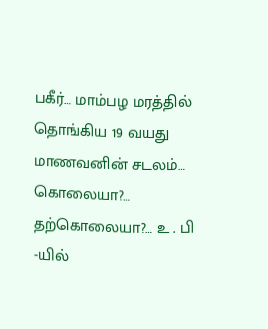பகீர்… மாம்பழ மரத்தில் தொங்கிய 19 வயது மாணவனின் சடலம்… கொலையா?… தற்கொலையா?… உ . பி -யில்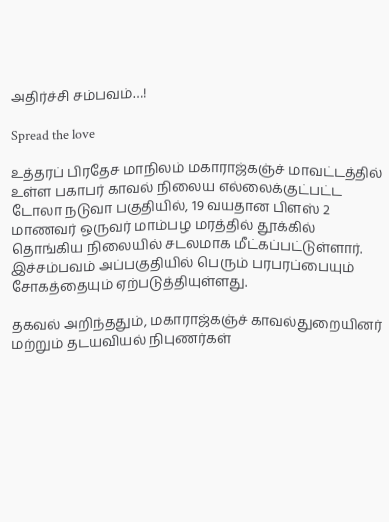அதிர்ச்சி சம்பவம்…!

Spread the love

உத்தரப் பிரதேச மாநிலம் மகாராஜ்கஞ்ச் மாவட்டத்தில் உள்ள பகாபர் காவல் நிலைய எல்லைக்குட்பட்ட டோலா நடுவா பகுதியில், 19 வயதான பிளஸ் 2 மாணவர் ஒருவர் மாம்பழ மரத்தில் தூக்கில் தொங்கிய நிலையில் சடலமாக மீட்கப்பட்டுள்ளார். இச்சம்பவம் அப்பகுதியில் பெரும் பரபரப்பையும் சோகத்தையும் ஏற்படுத்தியுள்ளது.

தகவல் அறிந்ததும், மகாராஜ்கஞ்ச் காவல்துறையினர் மற்றும் தடயவியல் நிபுணர்கள்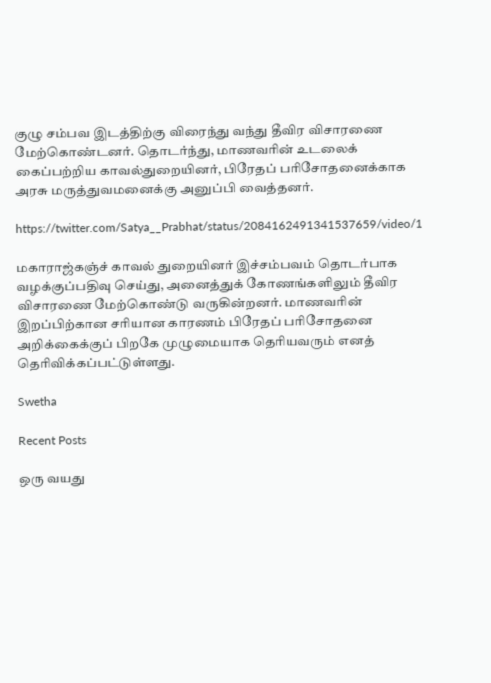குழு சம்பவ இடத்திற்கு விரைந்து வந்து தீவிர விசாரணை மேற்கொண்டனர். தொடர்ந்து, மாணவரின் உடலைக் கைப்பற்றிய காவல்துறையினர், பிரேதப் பரிசோதனைக்காக அரசு மருத்துவமனைக்கு அனுப்பி வைத்தனர்.

https://twitter.com/Satya__Prabhat/status/2084162491341537659/video/1

மகாராஜ்கஞ்ச் காவல் துறையினர் இச்சம்பவம் தொடர்பாக வழக்குப்பதிவு செய்து, அனைத்துக் கோணங்களிலும் தீவிர விசாரணை மேற்கொண்டு வருகின்றனர். மாணவரின் இறப்பிற்கான சரியான காரணம் பிரேதப் பரிசோதனை அறிக்கைக்குப் பிறகே முழுமையாக தெரியவரும் எனத் தெரிவிக்கப்பட்டுள்ளது.

Swetha

Recent Posts

ஒரு வயது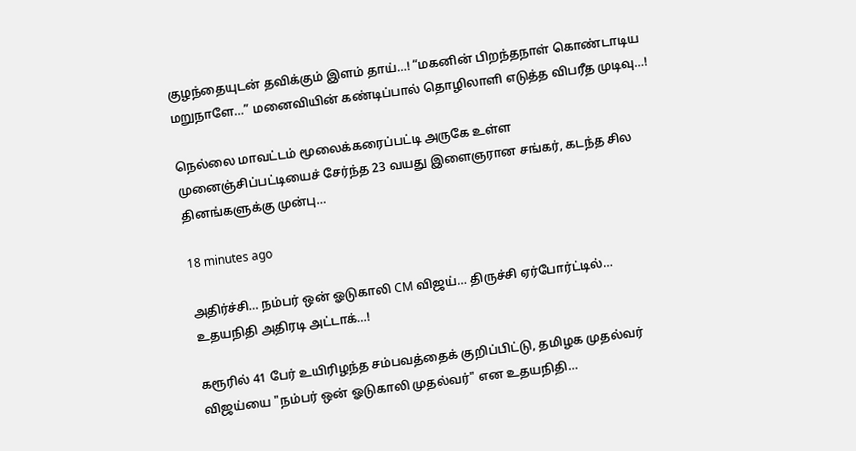குழந்தையுடன் தவிக்கும் இளம் தாய்…! “மகனின் பிறந்தநாள் கொண்டாடிய மறுநாளே…” மனைவியின் கண்டிப்பால் தொழிலாளி எடுத்த விபரீத முடிவு…!

நெல்லை மாவட்டம் மூலைக்கரைப்பட்டி அருகே உள்ள முனைஞ்சிப்பட்டியைச் சேர்ந்த 23 வயது இளைஞரான சங்கர், கடந்த சில தினங்களுக்கு முன்பு…

18 minutes ago

அதிர்ச்சி… நம்பர் ஒன் ஓடுகாலி CM விஜய்… திருச்சி ஏர்போர்ட்டில்… உதயநிதி அதிரடி அட்டாக்…!

கரூரில் 41 பேர் உயிரிழந்த சம்பவத்தைக் குறிப்பிட்டு, தமிழக முதல்வர் விஜய்யை "நம்பர் ஒன் ஓடுகாலி முதல்வர்" என உதயநிதி…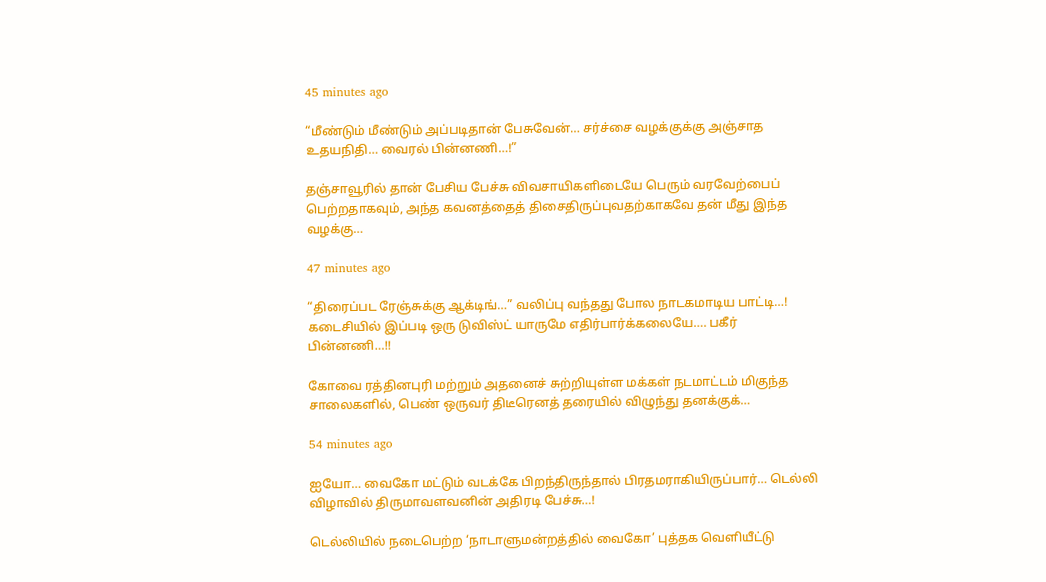45 minutes ago

“மீண்டும் மீண்டும் அப்படிதான் பேசுவேன்… சர்ச்சை வழக்குக்கு அஞ்சாத உதயநிதி… வைரல் பின்னணி…!”

தஞ்சாவூரில் தான் பேசிய பேச்சு விவசாயிகளிடையே பெரும் வரவேற்பைப் பெற்றதாகவும், அந்த கவனத்தைத் திசைதிருப்புவதற்காகவே தன் மீது இந்த வழக்கு…

47 minutes ago

“திரைப்பட ரேஞ்சுக்கு ஆக்டிங்…” வலிப்பு வந்தது போல நாடகமாடிய பாட்டி…! கடைசியில் இப்படி ஒரு டுவிஸ்ட் யாருமே எதிர்பார்க்கலையே…. பகீர் பின்னணி…!!

கோவை ரத்தினபுரி மற்றும் அதனைச் சுற்றியுள்ள மக்கள் நடமாட்டம் மிகுந்த சாலைகளில், பெண் ஒருவர் திடீரெனத் தரையில் விழுந்து தனக்குக்…

54 minutes ago

ஐயோ… வைகோ மட்டும் வடக்கே பிறந்திருந்தால் பிரதமராகியிருப்பார்… டெல்லி விழாவில் திருமாவளவனின் அதிரடி பேச்சு…!

டெல்லியில் நடைபெற்ற ‘நாடாளுமன்றத்தில் வைகோ’ புத்தக வெளியீட்டு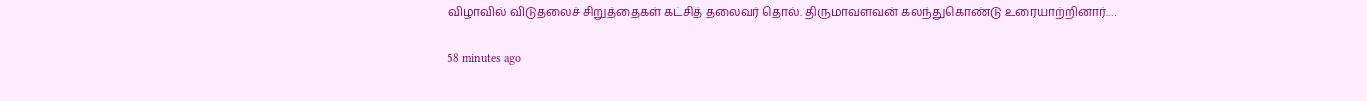விழாவில் விடுதலைச் சிறுத்தைகள் கட்சித் தலைவர் தொல். திருமாவளவன் கலந்துகொண்டு உரையாற்றினார்.…

58 minutes ago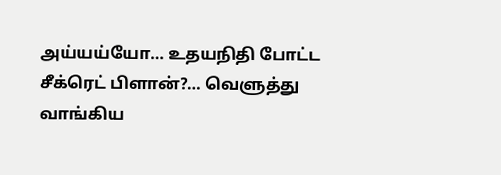அய்யய்யோ… உதயநிதி போட்ட சீக்ரெட் பிளான்?… வெளுத்து வாங்கிய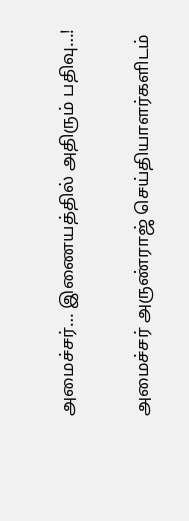அமைச்சர்… இணையத்தில் அதிரும் பதிவு…!

அமைச்சர் அருண்ராஜ் செய்தியாளர்களிடம்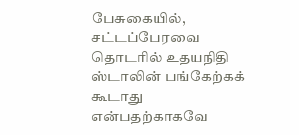பேசுகையில், சட்டப்பேரவை தொடரில் உதயநிதி ஸ்டாலின் பங்கேற்கக் கூடாது என்பதற்காகவே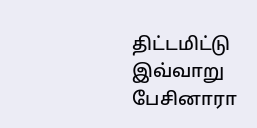திட்டமிட்டு இவ்வாறு பேசினாரா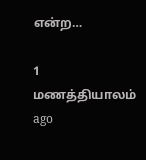என்ற…

1 மணத்தியாலம் ago